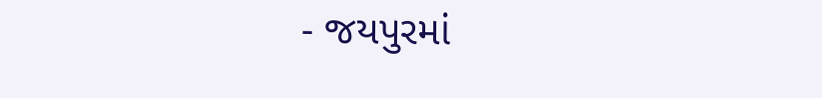- જયપુરમાં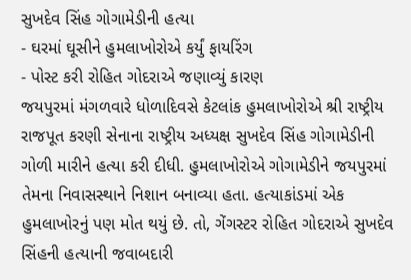સુખદેવ સિંહ ગોગામેડીની હત્યા
- ઘરમાં ઘૂસીને હુમલાખોરોએ કર્યું ફાયરિંગ
- પોસ્ટ કરી રોહિત ગોદરાએ જણાવ્યું કારણ
જયપુરમાં મંગળવારે ધોળાદિવસે કેટલાંક હુમલાખોરોએ શ્રી રાષ્ટ્રીય રાજપૂત કરણી સેનાના રાષ્ટ્રીય અધ્યક્ષ સુખદેવ સિંહ ગોગામેડીની ગોળી મારીને હત્યા કરી દીધી. હુમલાખોરોએ ગોગામેડીને જયપુરમાં તેમના નિવાસસ્થાને નિશાન બનાવ્યા હતા. હત્યાકાંડમાં એક હુમલાખોરનું પણ મોત થયું છે. તો, ગેંગસ્ટર રોહિત ગોદરાએ સુખદેવ સિંહની હત્યાની જવાબદારી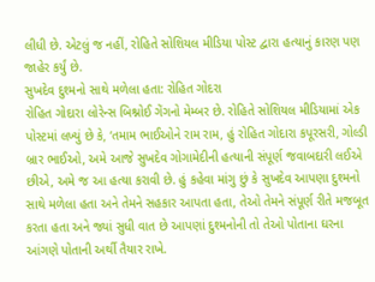લીધી છે. એટલું જ નહીં, રોહિતે સોશિયલ મીડિયા પોસ્ટ દ્વારા હત્યાનું કારણ પણ જાહેર કર્યું છે.
સુખદેવ દુશ્મનો સાથે મળેલા હતા: રોહિત ગોદરા
રોહિત ગોદારા લોરેન્સ બિશ્નોઈ ગેંગનો મેમ્બર છે. રોહિતે સોશિયલ મીડિયામાં એક પોસ્ટમાં લખ્યું છે કે, ‘તમામ ભાઈઓને રામ રામ, હું રોહિત ગોદારા કપૂરસરી, ગોલ્ડી બ્રાર ભાઈઓ, અમે આજે સુખદેવ ગોગામેદીની હત્યાની સંપૂર્ણ જવાબદારી લઈએ છીએ, અમે જ આ હત્યા કરાવી છે. હું કહેવા માંગુ છું કે સુખદેવ આપણા દુશ્મનો સાથે મળેલા હતા અને તેમને સહકાર આપતા હતા, તેઓ તેમને સંપૂર્ણ રીતે મજબૂત કરતા હતા અને જ્યાં સુધી વાત છે આપણાં દુશ્મનોની તો તેઓ પોતાના ઘરના આંગણે પોતાની અર્થી તૈયાર રાખે.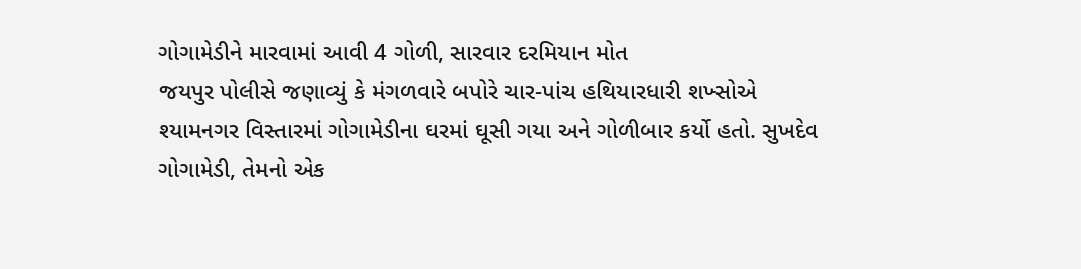ગોગામેડીને મારવામાં આવી 4 ગોળી, સારવાર દરમિયાન મોત
જયપુર પોલીસે જણાવ્યું કે મંગળવારે બપોરે ચાર-પાંચ હથિયારધારી શખ્સોએ શ્યામનગર વિસ્તારમાં ગોગામેડીના ઘરમાં ઘૂસી ગયા અને ગોળીબાર કર્યો હતો. સુખદેવ ગોગામેડી, તેમનો એક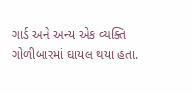ગાર્ડ અને અન્ય એક વ્યક્તિ ગોળીબારમાં ઘાયલ થયા હતા.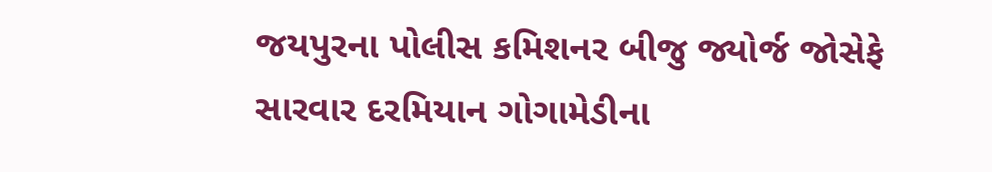જયપુરના પોલીસ કમિશનર બીજુ જ્યોર્જ જોસેફે સારવાર દરમિયાન ગોગામેડીના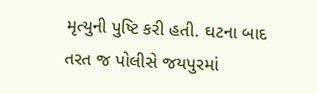મૃત્યુની પુષ્ટિ કરી હતી. ઘટના બાદ તરત જ પોલીસે જયપુરમાં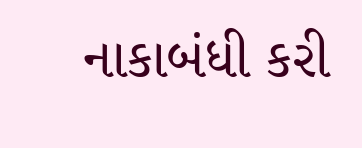નાકાબંધી કરી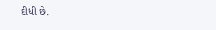દીધી છે.